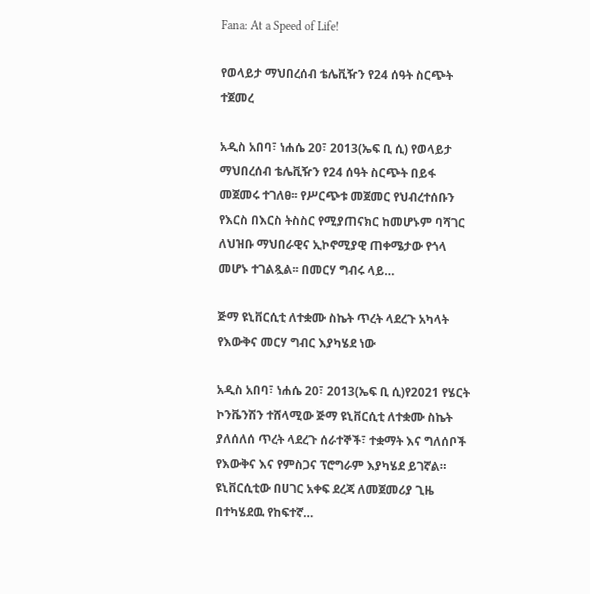Fana: At a Speed of Life!

የወላይታ ማህበረሰብ ቴሌቪዥን የ24 ሰዓት ስርጭት ተጀመረ

አዲስ አበባ፣ ነሐሴ 20፣ 2013(ኤፍ ቢ ሲ) የወላይታ ማህበረሰብ ቴሌቪዥን የ24 ሰዓት ስርጭት በይፋ መጀመሩ ተገለፀ፡፡ የሥርጭቱ መጀመር የህብረተሰቡን የእርስ በእርስ ትስስር የሚያጠናክር ከመሆኑም ባሻገር ለህዝቡ ማህበራዊና ኢኮኖሚያዊ ጠቀሜታው የጎላ መሆኑ ተገልጿል፡፡ በመርሃ ግብሩ ላይ…

ጅማ ዩኒቨርሲቲ ለተቋሙ ስኬት ጥረት ላደረጉ አካላት የእውቅና መርሃ ግብር እያካሄደ ነው

አዲስ አበባ፣ ነሐሴ 20፣ 2013(ኤፍ ቢ ሲ)የ2021 የሄርት ኮንቬንሽን ተሸላሚው ጅማ ዩኒቨርሲቲ ለተቋሙ ስኬት ያለሰለሰ ጥረት ላደረጉ ሰራተኞች፣ ተቋማት እና ግለሰቦች የእውቅና እና የምስጋና ፕሮግራም እያካሄደ ይገኛል። ዩኒቨርሲቲው በሀገር አቀፍ ደረጃ ለመጀመሪያ ጊዜ በተካሄደዉ የከፍተኛ…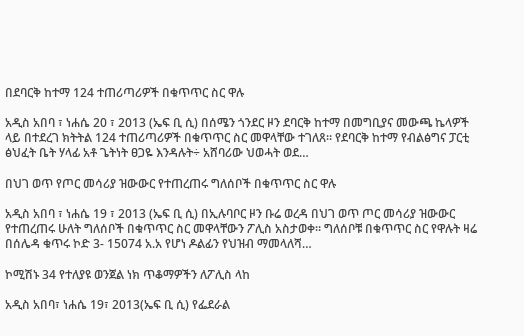በደባርቅ ከተማ 124 ተጠሪጣሪዎች በቁጥጥር ስር ዋሉ

አዲስ አበባ ፣ ነሐሴ 20 ፣ 2013 (ኤፍ ቢ ሲ) በሰሜን ጎንደር ዞን ደባርቅ ከተማ በመግቢያና መውጫ ኬላዎች ላይ በተደረገ ክትትል 124 ተጠሪጣሪዎች በቁጥጥር ስር መዋላቸው ተገለጸ። የደባርቅ ከተማ የብልፅግና ፓርቲ ፅህፈት ቤት ሃላፊ አቶ ጌትነት ፀጋዬ እንዳሉት÷ አሸባሪው ህወሓት ወደ…

በህገ ወጥ የጦር መሳሪያ ዝውውር የተጠረጠሩ ግለሰቦች በቁጥጥር ስር ዋሉ

አዲስ አበባ ፣ ነሐሴ 19 ፣ 2013 (ኤፍ ቢ ሲ) በኢሉባቦር ዞን ቡሬ ወረዳ በህገ ወጥ ጦር መሳሪያ ዝውውር የተጠረጠሩ ሁለት ግለሰቦች በቁጥጥር ስር መዋላቸውን ፖሊስ አስታወቀ። ግለሰቦቹ በቁጥጥር ስር የዋሉት ዛሬ በሰሌዳ ቁጥሩ ኮድ 3- 15074 አ.አ የሆነ ዶልፊን የህዝብ ማመላለሻ…

ኮሚሽኑ 34 የተለያዩ ወንጀል ነክ ጥቆማዎችን ለፖሊስ ላከ

አዲስ አበባ፣ ነሐሴ 19፣ 2013(ኤፍ ቢ ሲ) የፌደራል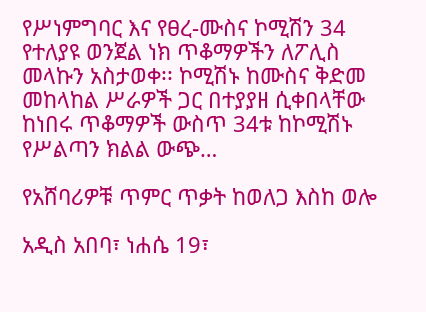የሥነምግባር እና የፀረ-ሙስና ኮሚሽን 34 የተለያዩ ወንጀል ነክ ጥቆማዎችን ለፖሊስ መላኩን አስታወቀ፡፡ ኮሚሽኑ ከሙስና ቅድመ መከላከል ሥራዎች ጋር በተያያዘ ሲቀበላቸው ከነበሩ ጥቆማዎች ውስጥ 34ቱ ከኮሚሽኑ የሥልጣን ክልል ውጭ…

የአሸባሪዎቹ ጥምር ጥቃት ከወለጋ እስከ ወሎ

አዲስ አበባ፣ ነሐሴ 19፣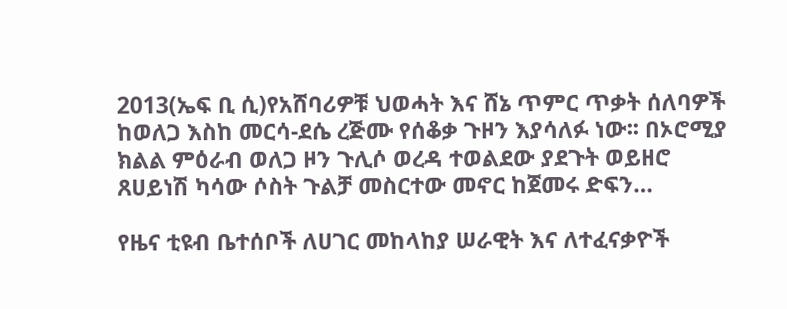2013(ኤፍ ቢ ሲ)የአሸባሪዎቹ ህወሓት እና ሸኔ ጥምር ጥቃት ሰለባዎች ከወለጋ እስከ መርሳ-ደሴ ረጅሙ የሰቆቃ ጉዞን እያሳለፉ ነው፡፡ በኦሮሚያ ክልል ምዕራብ ወለጋ ዞን ጉሊሶ ወረዳ ተወልደው ያደጉት ወይዘሮ ጸሀይነሽ ካሳው ሶስት ጉልቻ መስርተው መኖር ከጀመሩ ድፍን…

የዜና ቲዩብ ቤተሰቦች ለሀገር መከላከያ ሠራዊት እና ለተፈናቃዮች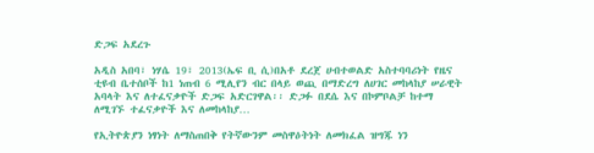ድጋፍ አደረጉ

አዲስ አበባ፣ ነሃሴ 19፣ 2013(ኤፍ ቢ ሲ)በአቶ ደረጀ ሀብተወልድ አስተባባሪነት የዜና ቲዩብ ቤተሰቦች ከ1 ነጠብ 6 ሚሊየን ብር በላይ ወጪ በማድረግ ለሀገር መከላከያ ሠራዊት አባላት እና ለተፈናቃዮች ድጋፍ አድርገዋል፡፡ ድጋፉ በደሴ እና በኮምቦልቻ ከተማ ለሚገኙ ተፈናቃዮች እና ለመከላከያ…

የኢትዮጵያን ነፃነት ለማስጠበቅ የትኛውንም መስዋዕትነት ለመክፈል ዝግጁ ነን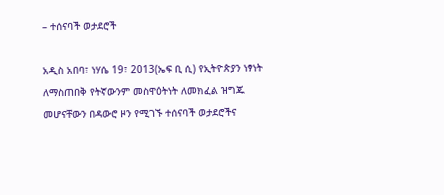– ተሰናባች ወታደሮች

አዲስ አበባ፣ ነሃሴ 19፣ 2013(ኤፍ ቢ ሲ) የኢትዮጵያን ነፃነት ለማስጠበቅ የትኛውንም መስዋዕትነት ለመክፈል ዝግጁ መሆናቸውን በዳውሮ ዞን የሚገኙ ተሰናባች ወታደሮችና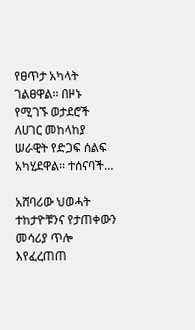የፀጥታ አካላት ገልፀዋል፡፡ በዞኑ የሚገኙ ወታደሮች ለሀገር መከላከያ ሠራዊት የድጋፍ ሰልፍ አካሂደዋል፡፡ ተሰናባች…

አሸባሪው ህወሓት ተከታዮቹንና የታጠቀውን መሳሪያ ጥሎ እየፈረጠጠ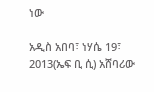ነው

አዲስ አበባ፣ ነሃሴ 19፣ 2013(ኤፍ ቢ ሲ) አሸባሪው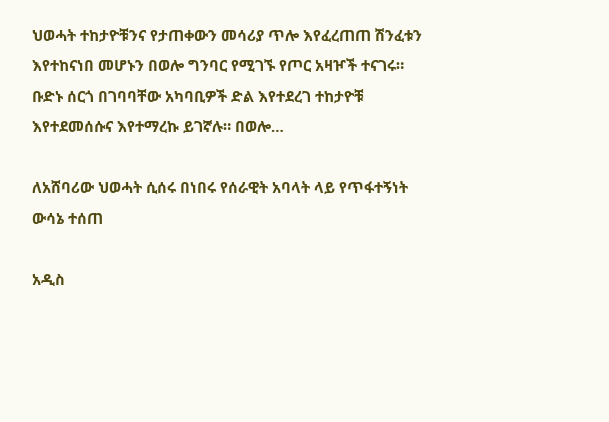ህወሓት ተከታዮቹንና የታጠቀውን መሳሪያ ጥሎ እየፈረጠጠ ሽንፈቱን እየተከናነበ መሆኑን በወሎ ግንባር የሚገኙ የጦር አዛዦች ተናገሩ። ቡድኑ ሰርጎ በገባባቸው አካባቢዎች ድል እየተደረገ ተከታዮቹ እየተደመሰሱና እየተማረኩ ይገኛሉ። በወሎ…

ለአሸባሪው ህወሓት ሲሰሩ በነበሩ የሰራዊት አባላት ላይ የጥፋተኝነት ውሳኔ ተሰጠ

አዲስ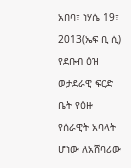አበባ፣ ነሃሴ 19፣ 2013(ኤፍ ቢ ሲ) የደቡብ ዕዝ ወታደራዊ ፍርድ ቤት የዕዙ የሰራዊት አባላት ሆነው ለአሸባሪው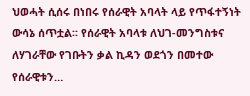ህወሓት ሲሰሩ በነበሩ የሰራዊት አባላት ላይ የጥፋተኝነት ውሳኔ ሰጥቷል፡፡ የሰራዊት አባላቱ ለህገ-መንግስቱና ለሃገራቸው የገቡትን ቃል ኪዳን ወደጎን በመተው የሰራዊቱን…